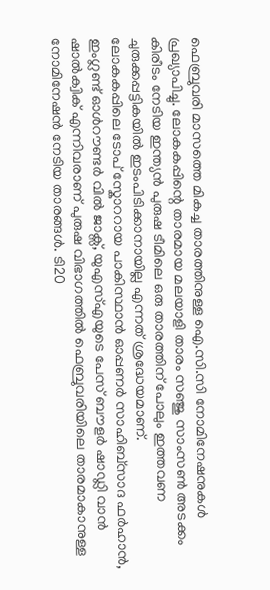ഫെബ്രുവരി മാസത്തെ മികച്ച താരത്തിനുള്ള ഐ.സി.സി നോമിനേഷനുകൾ പ്രഖ്യാപിച്ചു. ലോകകപ്പിന്റെ താരമായ മലയാളി താരം സഞ്ജു സാംസൺ അടക്കം കിരീടം നേടിയ ഇന്ത്യൻ പുരുഷ ടീമിലെ ഒരു താരത്തിന് പോലും ഇത്തവണ ചുരുക്കപ്പട്ടികയിൽ ഇടംപിടിക്കാനായില്ല എന്നത് ശ്രദ്ധേയമാണ്.
ലോകകപ്പിലെ ടോപ് സ്കോററായ പാകിസ്ഥാൻ ഓപ്പണർ സാഹിബ്സാദ ഫർഹാൻ, ഇംഗ്ലണ്ട് ഓൾറൗണ്ടർ വിൽ ജാക്സ്, യുഎസ്എയുടെ പേസ് ബൗളർ ഷാഡ്ലി വാൻ ഷാൽക്വിക് എന്നിവരാണ് പുരുഷ വിഭാഗത്തിൽ ഫെബ്രുവരിയിലെ താരമാകാനുള്ള നോമിനേഷൻ നേടിയ താരങ്ങൾ. ടി20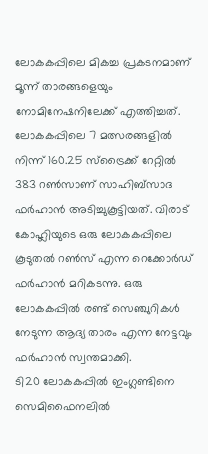ലോകകപ്പിലെ മികച്ച പ്രകടനമാണ് മൂന്ന് താരങ്ങളെയും നോമിനേഷനിലേക്ക് എത്തിച്ചത്. ലോകകപ്പിലെ 7 മത്സരങ്ങളിൽ നിന്ന് 160.25 സ്ട്രൈക്ക് റേറ്റിൽ 383 റൺസാണ് സാഹിബ്സാദ ഫർഹാൻ അടിച്ചുകൂട്ടിയത്. വിരാട് കോഹ്ലിയുടെ ഒരു ലോകകപ്പിലെ കൂടുതൽ റൺസ് എന്ന റെക്കോർഡ് ഫർഹാൻ മറികടന്നു. ഒരു ലോകകപ്പിൽ രണ്ട് സെഞ്ചുറികൾ നേടുന്ന ആദ്യ താരം എന്ന നേട്ടവും ഫർഹാൻ സ്വന്തമാക്കി.
ടി20 ലോകകപ്പിൽ ഇംഗ്ലണ്ടിനെ സെമിഫൈനലിൽ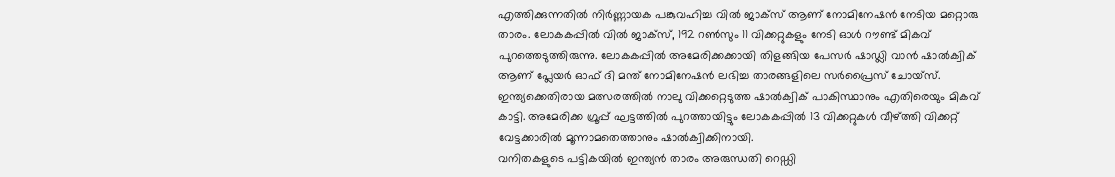എത്തിക്കുന്നതിൽ നിർണ്ണായക പങ്കുവഹിച്ച വിൽ ജാക്സ് ആണ് നോമിനേഷൻ നേടിയ മറ്റൊരു താരം. ലോകകപ്പിൽ വിൽ ജാക്സ്, 192 റൺസും 11 വിക്കറ്റുകളും നേടി ഓൾ റൗണ്ട് മികവ് പുറത്തെടുത്തിരുന്നു. ലോകകപ്പിൽ അമേരിക്കക്കായി തിളങ്ങിയ പേസർ ഷാഡ്ലി വാൻ ഷാൽക്വിക് ആണ് പ്ലേയർ ഓഫ് ദി മന്ത് നോമിനേഷൻ ലഭിച്ച താരങ്ങളിലെ സർപ്രൈസ് ചോയ്സ്. ഇന്ത്യക്കെതിരായ മത്സരത്തിൽ നാലു വിക്കറ്റെടുത്ത ഷാൽക്വിക് പാകിസ്ഥാനും എതിരെയും മികവ് കാട്ടി. അമേരിക്ക ഗ്രൂപ്പ് ഘട്ടത്തിൽ പുറത്തായിട്ടും ലോകകപ്പിൽ 13 വിക്കറ്റുകൾ വീഴ്ത്തി വിക്കറ്റ് വേട്ടക്കാരിൽ മൂന്നാമതെത്താനും ഷാൽക്വിക്കിനായി.
വനിതകളുടെ പട്ടികയിൽ ഇന്ത്യൻ താരം അരുന്ധതി റെഡ്ഡി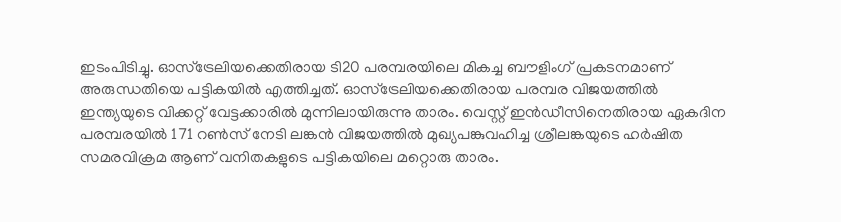ഇടംപിടിച്ചു. ഓസ്ട്രേലിയക്കെതിരായ ടി20 പരമ്പരയിലെ മികച്ച ബൗളിംഗ് പ്രകടനമാണ് അരുന്ധതിയെ പട്ടികയിൽ എത്തിച്ചത്. ഓസ്ട്രേലിയക്കെതിരായ പരമ്പര വിജയത്തിൽ ഇന്ത്യയുടെ വിക്കറ്റ് വേട്ടക്കാരിൽ മുന്നിലായിരുന്നു താരം. വെസ്റ്റ് ഇൻഡീസിനെതിരായ ഏകദിന പരമ്പരയിൽ 171 റൺസ് നേടി ലങ്കൻ വിജയത്തിൽ മുഖ്യപങ്കുവഹിച്ച ശ്രീലങ്കയുടെ ഹർഷിത സമരവിക്രമ ആണ് വനിതകളുടെ പട്ടികയിലെ മറ്റൊരു താരം.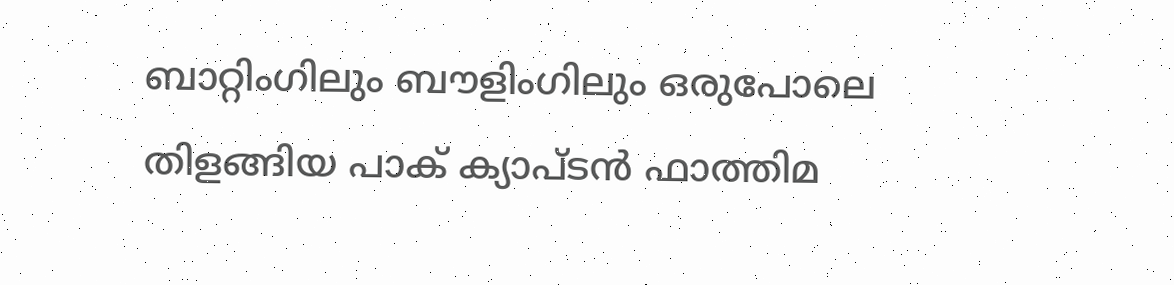ബാറ്റിംഗിലും ബൗളിംഗിലും ഒരുപോലെ തിളങ്ങിയ പാക് ക്യാപ്ടൻ ഫാത്തിമ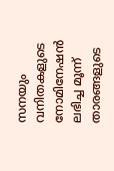സനയും വനിതകളുടെ നോമിനേഷൻ ലഭിച്ച മൂന്ന് താരങ്ങളുടെ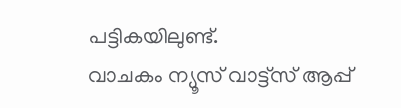പട്ടികയിലുണ്ട്.
വാചകം ന്യൂസ് വാട്ട്സ് ആപ്പ്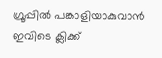ഗ്രൂപ്പിൽ പങ്കാളിയാകുവാൻ
ഇവിടെ ക്ലിക്ക്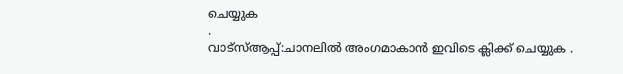ചെയ്യുക
.
വാട്സ്ആപ്പ്:ചാനലിൽ അംഗമാകാൻ ഇവിടെ ക്ലിക്ക് ചെയ്യുക .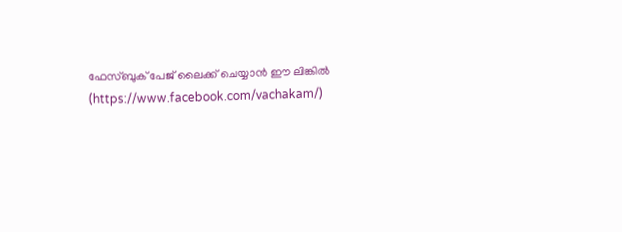ഫേസ്ബുക് പേജ് ലൈക്ക് ചെയ്യാൻ ഈ ലിങ്കിൽ (https://www.facebook.com/vachakam/)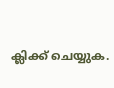ക്ലിക്ക് ചെയ്യുക.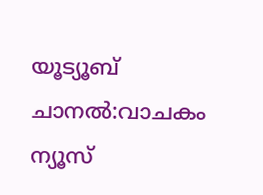യൂട്യൂബ് ചാനൽ:വാചകം ന്യൂസ്